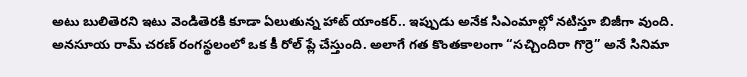అటు బులితెరని ఇటు వెండితెరకి కూడా ఏలుతున్న హాట్ యాంకర్.. ఇప్పుడు అనేక సిఎంమాల్లో నటిస్తూ బిజీగా వుంది. అనసూయ రామ్ చరణ్ రంగస్థలంలో ఒక కీ రోల్ ప్లే చేస్తుంది. అలాగే గత కొంతకాలంగా “సచ్చిందిరా గొర్రె” అనే సినిమా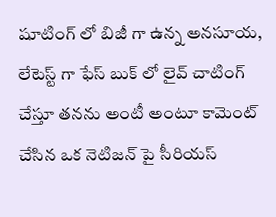షూటింగ్ లో బిజీ గా ఉన్న అనసూయ, లేటెస్ట్ గా ఫేస్ బుక్ లో లైవ్ చాటింగ్ చేస్తూ తనను అంటీ అంటూ కామెంట్ చేసిన ఒక నెటిజన్ పై సీరియస్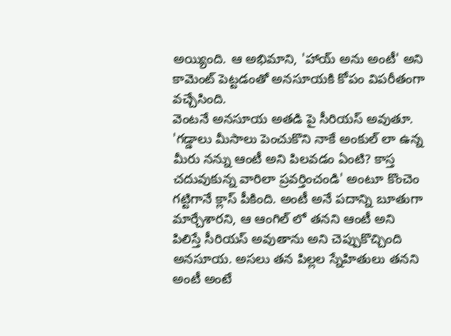అయ్యింది. ఆ అభిమాని, 'హాయ్ అను అంటీ' అని కామెంట్ పెట్టడంతో అనసూయకి కోపం విపరీతంగా వచ్చేసింది.
వెంటనే అనసూయ అతడి పై సీరియస్ అవుతూ. 'గడ్డాలు మీసాలు పెంచుకొని నాకే అంకుల్ లా ఉన్న మీరు నన్ను ఆంటీ అని పిలవడం ఏంటి? కాస్త చదువుకున్న వారిలా ప్రవర్తించండి' అంటూ కొంచెం గట్టిగానే క్లాస్ పీకింది. అంటీ అనే పదాన్ని బూతుగా మార్చేశారని, ఆ ఆంగిల్ లో తనని ఆంటీ అని పిలిస్తే సీరియస్ అవుతాను అని చెప్పుకొచ్చింది అనసూయ. అసలు తన పిల్లల స్నేహితులు తనని అంటీ అంటే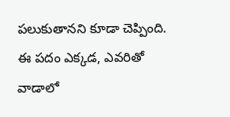పలుకుతానని కూడా చెప్పింది. ఈ పదం ఎక్కడ, ఎవరితో వాడాలో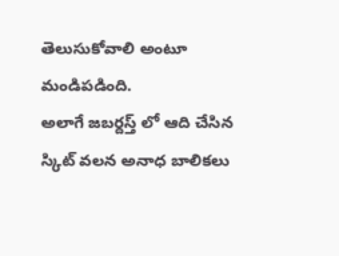తెలుసుకోవాలి అంటూ మండిపడింది.
అలాగే జబర్దస్త్ లో ఆది చేసిన స్కిట్ వలన అనాధ బాలికలు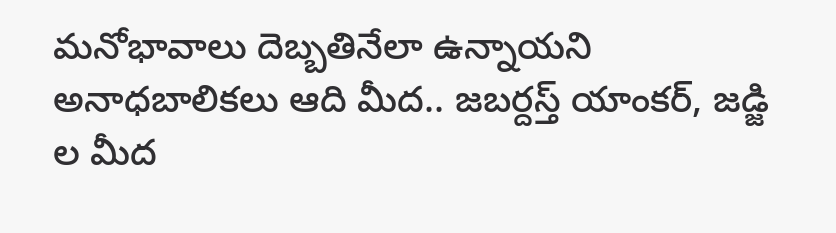మనోభావాలు దెబ్బతినేలా ఉన్నాయని అనాధబాలికలు ఆది మీద.. జబర్దస్త్ యాంకర్, జడ్జి ల మీద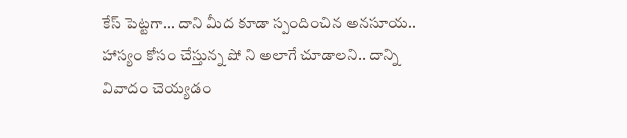కేస్ పెట్టగా... దాని మీద కూడా స్పందించిన అనసూయ.. హాస్యం కోసం చేస్తున్న షో ని అలాగే చూడాలని.. దాన్ని వివాదం చెయ్యడం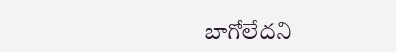బాగోలేదని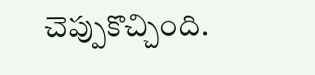చెప్పుకొచ్చింది.